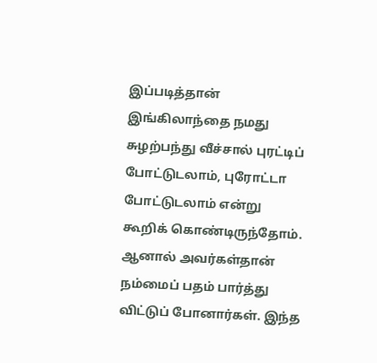இப்படித்தான் இங்கிலாந்தை நமது சுழற்பந்து வீச்சால் புரட்டிப் போட்டுடலாம், புரோட்டா போட்டுடலாம் என்று கூறிக் கொண்டிருந்தோம். ஆனால் அவர்கள்தான் நம்மைப் பதம் பார்த்து விட்டுப் போனார்கள். இந்த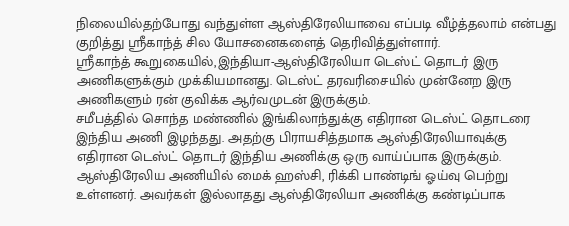நிலையில்தற்போது வந்துள்ள ஆஸ்திரேலியாவை எப்படி வீழ்த்தலாம் என்பது குறித்து ஸ்ரீகாந்த் சில யோசனைகளைத் தெரிவித்துள்ளார்.
ஸ்ரீகாந்த் கூறுகையில்,இந்தியா-ஆஸ்திரேலியா டெஸ்ட் தொடர் இரு அணிகளுக்கும் முக்கியமானது. டெஸ்ட் தரவரிசையில் முன்னேற இரு அணிகளும் ரன் குவிக்க ஆர்வமுடன் இருக்கும்.
சமீபத்தில் சொந்த மண்ணில் இங்கிலாந்துக்கு எதிரான டெஸ்ட் தொடரை இந்திய அணி இழந்தது. அதற்கு பிராயசித்தமாக ஆஸ்திரேலியாவுக்கு எதிரான டெஸ்ட் தொடர் இந்திய அணிக்கு ஒரு வாய்ப்பாக இருக்கும்.
ஆஸ்திரேலிய அணியில் மைக் ஹஸ்சி, ரிக்கி பாண்டிங் ஓய்வு பெற்று உள்ளனர். அவர்கள் இல்லாதது ஆஸ்திரேலியா அணிக்கு கண்டிப்பாக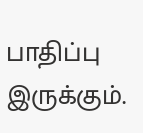பாதிப்பு இருக்கும்.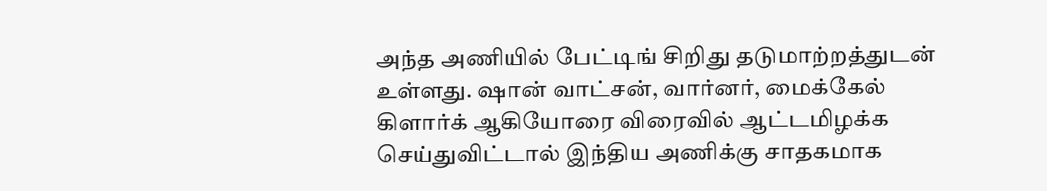அந்த அணியில் பேட்டிங் சிறிது தடுமாற்றத்துடன் உள்ளது. ஷான் வாட்சன், வார்னர், மைக்கேல் கிளார்க் ஆகியோரை விரைவில் ஆட்டமிழக்க செய்துவிட்டால் இந்திய அணிக்கு சாதகமாக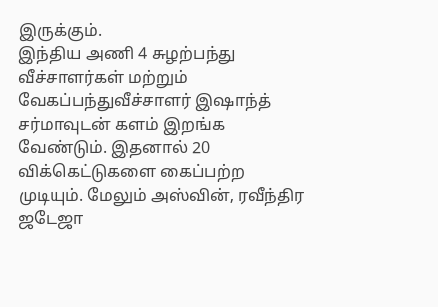இருக்கும்.
இந்திய அணி 4 சுழற்பந்து வீச்சாளர்கள் மற்றும் வேகப்பந்துவீச்சாளர் இஷாந்த் சர்மாவுடன் களம் இறங்க வேண்டும். இதனால் 20 விக்கெட்டுகளை கைப்பற்ற முடியும். மேலும் அஸ்வின், ரவீந்திர ஜடேஜா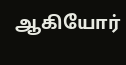ஆகியோர்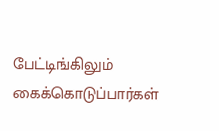பேட்டிங்கிலும் கைக்கொடுப்பார்கள்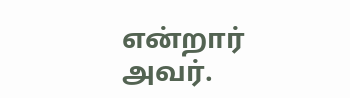என்றார் அவர்.